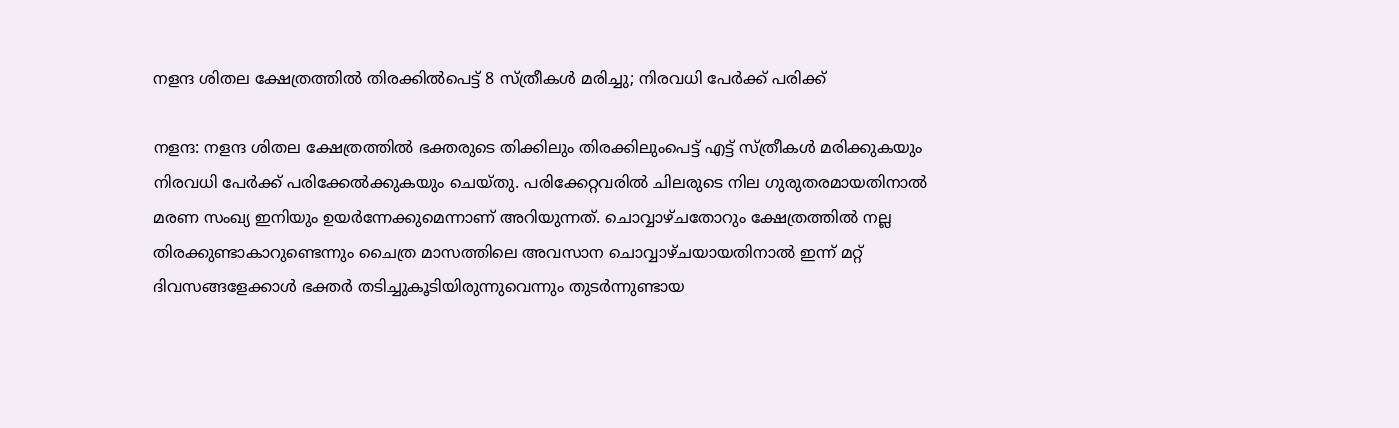നളന്ദ ശിതല ക്ഷേത്രത്തില്‍ തിരക്കില്‍പെട്ട് 8 സ്ത്രീകള്‍ മരിച്ചു; നിരവധി പേര്‍ക്ക് പരിക്ക്

നളന്ദ: നളന്ദ ശിതല ക്ഷേത്രത്തില്‍ ഭക്തരുടെ തിക്കിലും തിരക്കിലുംപെട്ട് എട്ട് സ്ത്രീകള്‍ മരിക്കുകയും നിരവധി പേര്‍ക്ക് പരിക്കേല്‍ക്കുകയും ചെയ്തു. പരിക്കേറ്റവരില്‍ ചിലരുടെ നില ഗുരുതരമായതിനാല്‍ മരണ സംഖ്യ ഇനിയും ഉയര്‍ന്നേക്കുമെന്നാണ് അറിയുന്നത്. ചൊവ്വാഴ്ചതോറും ക്ഷേത്രത്തില്‍ നല്ല തിരക്കുണ്ടാകാറുണ്ടെന്നും ചൈത്ര മാസത്തിലെ അവസാന ചൊവ്വാഴ്ചയായതിനാല്‍ ഇന്ന് മറ്റ് ദിവസങ്ങളേക്കാള്‍ ഭക്തര്‍ തടിച്ചുകൂടിയിരുന്നുവെന്നും തുടര്‍ന്നുണ്ടായ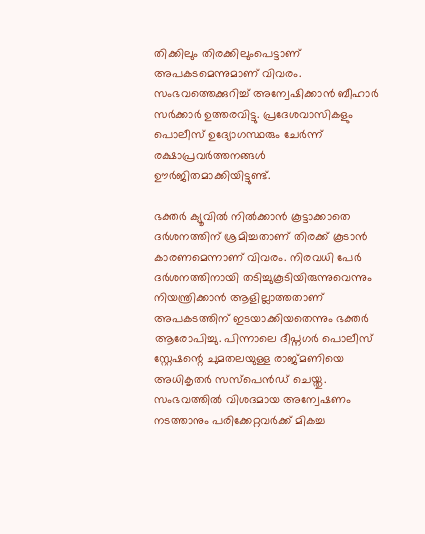തിക്കിലും തിരക്കിലുംപെട്ടാണ് അപകടമെന്നുമാണ് വിവരം. സംഭവത്തെക്കുറിച്ച് അന്വേഷിക്കാന്‍ ബീഹാര്‍ സര്‍ക്കാര്‍ ഉത്തരവിട്ടു. പ്രദേശവാസികളും പൊലീസ് ഉദ്യോഗസ്ഥരും ചേര്‍ന്ന് രക്ഷാപ്രവര്‍ത്തനങ്ങള്‍ ഊര്‍ജിതമാക്കിയിട്ടുണ്ട്.

ഭക്തര്‍ ക്യൂവില്‍ നില്‍ക്കാന്‍ കൂട്ടാക്കാതെ ദര്‍ശനത്തിന് ശ്രമിച്ചതാണ് തിരക്ക് കൂടാന്‍ കാരണമെന്നാണ് വിവരം. നിരവധി പേര്‍ ദര്‍ശനത്തിനായി തടിച്ചുകൂടിയിരുന്നുവെന്നും നിയന്ത്രിക്കാന്‍ ആളില്ലാത്തതാണ് അപകടത്തിന് ഇടയാക്കിയതെന്നും ഭക്തര്‍ ആരോപിച്ചു. പിന്നാലെ ദീപ്നഗര്‍ പൊലീസ് സ്റ്റേഷന്റെ ചുമതലയുള്ള രാജ്മണിയെ അധികൃതര്‍ സസ്പെന്‍ഡ് ചെയ്തു. സംഭവത്തില്‍ വിശദമായ അന്വേഷണം നടത്താനും പരിക്കേറ്റവര്‍ക്ക് മികച്ച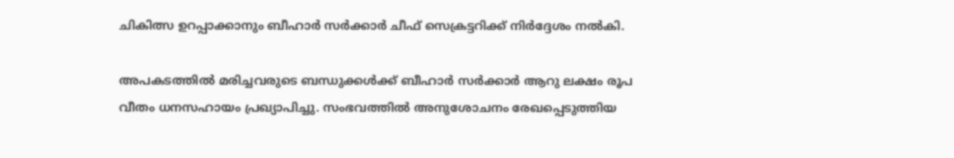ചികിത്സ ഉറപ്പാക്കാനും ബീഹാര്‍ സര്‍ക്കാര്‍ ചീഫ് സെക്രട്ടറിക്ക് നിര്‍ദ്ദേശം നല്‍കി.

അപകടത്തില്‍ മരിച്ചവരുടെ ബന്ധുക്കള്‍ക്ക് ബീഹാര്‍ സര്‍ക്കാര്‍ ആറു ലക്ഷം രൂപ വീതം ധനസഹായം പ്രഖ്യാപിച്ചു. സംഭവത്തില്‍ അനുശോചനം രേഖപ്പെടുത്തിയ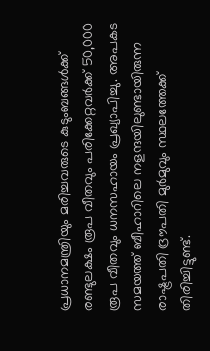പ്രധാനമന്ത്രിയും മരിച്ചവരുടെ കുടുംബങ്ങള്‍ക്ക് രണ്ടുലക്ഷം രൂപ വീതവും പരിക്കേറ്റവര്‍ക്ക് 50,000 രൂപ വീതവും ധനസഹായം പ്രഖ്യാപിച്ചു. അപകട സമയത്ത് ബീഹാറിലെ നളന്ദയിലുണ്ടായിരുന്ന രാഷ്ട്രപതി ദ്രൗപതി മുര്‍മുവും സ്ഥലത്തേക്ക് തിരിച്ചിട്ടുണ്ട്.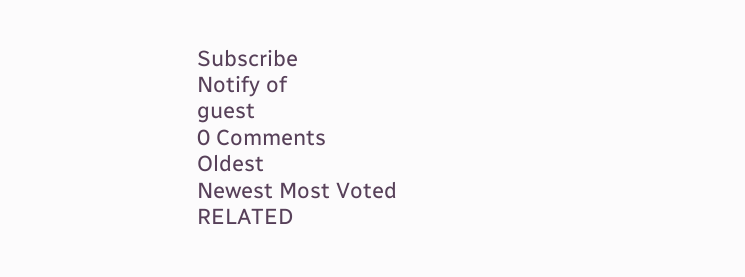Subscribe
Notify of
guest
0 Comments
Oldest
Newest Most Voted
RELATED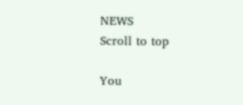NEWS
Scroll to top

You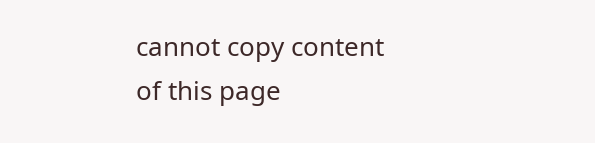cannot copy content of this page